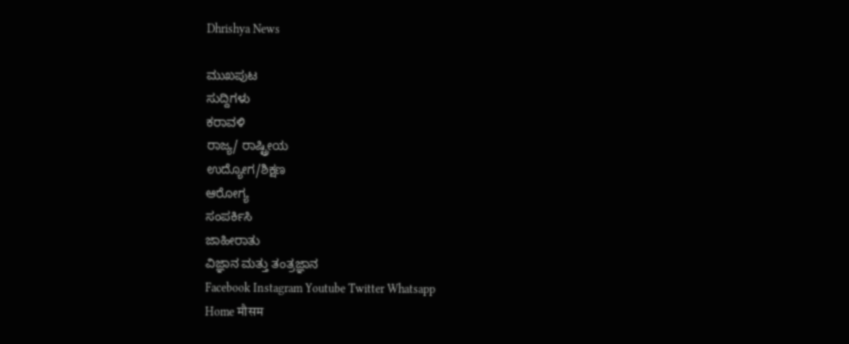Dhrishya News

ಮುಖಪುಟ
ಸುದ್ದಿಗಳು
ಕರಾವಳಿ
ರಾಜ್ಯ/ ರಾಷ್ಟ್ರೀಯ
ಉದ್ಯೋಗ/ಶಿಕ್ಷಣ
ಆರೋಗ್ಯ
ಸಂಪರ್ಕಿಸಿ
ಜಾಹೀರಾತು
ವಿಜ್ಞಾನ ಮತ್ತು ತಂತ್ರಜ್ಞಾನ
Facebook Instagram Youtube Twitter Whatsapp
Home मौसम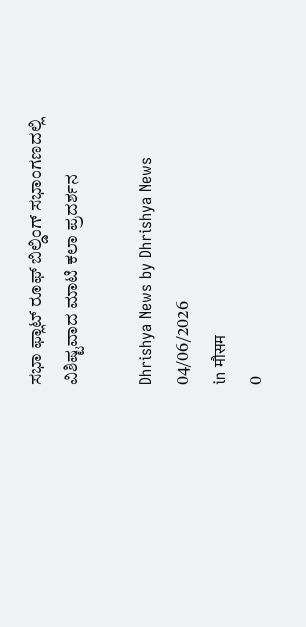ಸಭಾ ಫ್ಲಾಟ್ ರೂಫ್ ಬಿಲ್ಡಿಂಗ್ ಸಭಾಂಗಣದಲ್ಲಿ ವಿಶಿಷ್ಟವಾದ ಮಾಟಿ ಕಲಾ ಪ್ರದರ್ಶನ

Dhrishya News by Dhrishya News
04/06/2026
in मौसम
0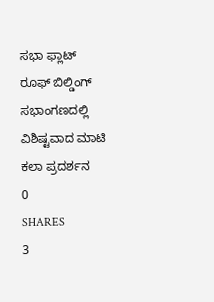ಸಭಾ ಫ್ಲಾಟ್ ರೂಫ್ ಬಿಲ್ಡಿಂಗ್ ಸಭಾಂಗಣದಲ್ಲಿ ವಿಶಿಷ್ಟವಾದ ಮಾಟಿ ಕಲಾ ಪ್ರದರ್ಶನ
0
SHARES
3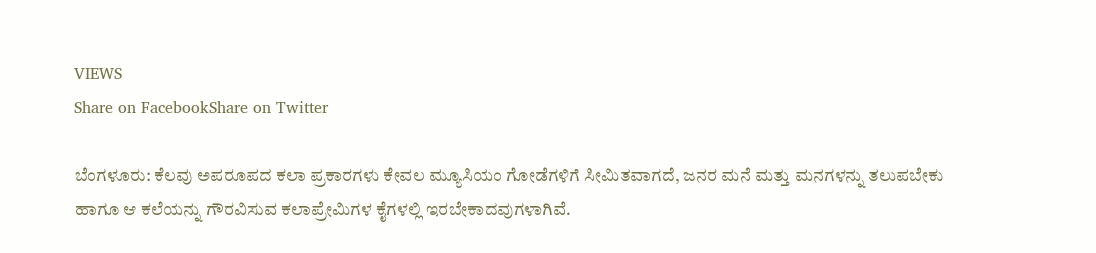VIEWS
Share on FacebookShare on Twitter

ಬೆಂಗಳೂರು: ಕೆಲವು ಅಪರೂಪದ ಕಲಾ ಪ್ರಕಾರಗಳು ಕೇವಲ ಮ್ಯೂಸಿಯಂ ಗೋಡೆಗಳಿಗೆ ಸೀಮಿತವಾಗದೆ, ಜನರ ಮನೆ ಮತ್ತು ಮನಗಳನ್ನು ತಲುಪಬೇಕು ಹಾಗೂ ಆ ಕಲೆಯನ್ನು ಗೌರವಿಸುವ ಕಲಾಪ್ರೇಮಿಗಳ ಕೈಗಳಲ್ಲಿ ಇರಬೇಕಾದವುಗಳಾಗಿವೆ.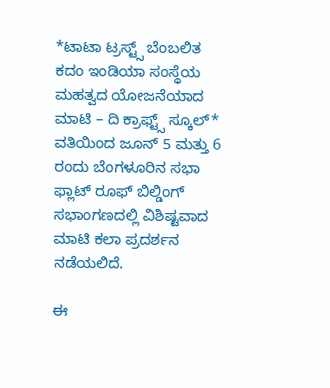*ಟಾಟಾ ಟ್ರಸ್ಟ್ಸ್ ಬೆಂಬಲಿತ ಕದಂ ಇಂಡಿಯಾ ಸಂಸ್ಥೆಯ ಮಹತ್ವದ ಯೋಜನೆಯಾದ ಮಾಟಿ – ದಿ ಕ್ರಾಫ್ಟ್ಸ್ ಸ್ಕೂಲ್* ವತಿಯಿಂದ ಜೂನ್ 5 ಮತ್ತು 6 ರಂದು ಬೆಂಗಳೂರಿನ ಸಭಾ ಫ್ಲಾಟ್ ರೂಫ್ ಬಿಲ್ಡಿಂಗ್ ಸಭಾಂಗಣದಲ್ಲಿ ವಿಶಿಷ್ಟವಾದ ಮಾಟಿ ಕಲಾ ಪ್ರದರ್ಶನ ನಡೆಯಲಿದೆ.

ಈ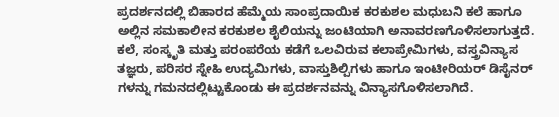ಪ್ರದರ್ಶನದಲ್ಲಿ ಬಿಹಾರದ ಹೆಮ್ಮೆಯ ಸಾಂಪ್ರದಾಯಿಕ ಕರಕುಶಲ ಮಧುಬನಿ ಕಲೆ ಹಾಗೂ ಅಲ್ಲಿನ ಸಮಕಾಲೀನ ಕರಕುಶಲ ಶೈಲಿಯನ್ನು ಜಂಟಿಯಾಗಿ ಅನಾವರಣಗೊಳಿಸಲಾಗುತ್ತದೆ. ಕಲೆ, ಸಂಸ್ಕೃತಿ ಮತ್ತು ಪರಂಪರೆಯ ಕಡೆಗೆ ಒಲವಿರುವ ಕಲಾಪ್ರೇಮಿಗಳು, ವಸ್ತ್ರವಿನ್ಯಾಸ ತಜ್ಞರು, ಪರಿಸರ ಸ್ನೇಹಿ ಉದ್ಯಮಿಗಳು, ವಾಸ್ತುಶಿಲ್ಪಿಗಳು ಹಾಗೂ ಇಂಟೀರಿಯರ್ ಡಿಸೈನರ್‌ ಗಳನ್ನು ಗಮನದಲ್ಲಿಟ್ಟುಕೊಂಡು ಈ ಪ್ರದರ್ಶನವನ್ನು ವಿನ್ಯಾಸಗೊಳಿಸಲಾಗಿದೆ.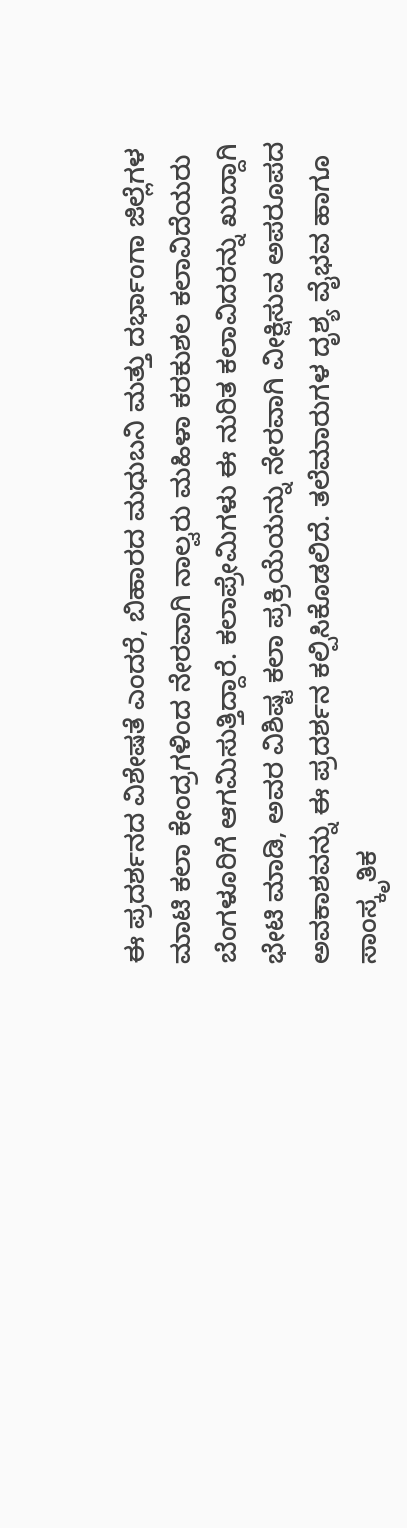ಈ ಪ್ರದರ್ಶನದ ವಿಶೇಷತೆ ಎಂದರೆ, ಬಿಹಾರದ ಮಧುಬನಿ ಮತ್ತು ದರ್ಭಾಂಗಾ ಜಿಲ್ಲೆಗಳ ಮಾಟಿ ಕಲಾ ಕೇಂದ್ರಗಳಿಂದ ನೇರವಾಗಿ ನಾಲ್ವರು ಮಹಿಳಾ ಕರಕುಶಲ ಕಲಾವಿದೆಯರು ಬೆಂಗಳೂರಿಗೆ ಆಗಮಿಸುತ್ತಿದ್ದಾರೆ. ಕಲಾಪ್ರೇಮಿಗಳು ಈ ನುರಿತ ಕಲಾವಿದರನ್ನು ಖುದ್ದಾಗಿ ಭೇಟಿ ಮಾಡಿ, ಅವರ ವಿಶಿಷ್ಟ ಕಲಾ ಪ್ರಕ್ರಿಯೆಯನ್ನು ನೇರವಾಗಿ ವೀಕ್ಷಿಸುವ ಅಪರೂಪದ ಅವಕಾಶವನ್ನು ಈ ಪ್ರದರ್ಶನ ಕಲ್ಪಿಸಿಕೊಡಲಿದೆ. ತಲೆಮಾರುಗಳ ದೃಶ್ಯ ವೈಭವ ಹಾಗೂ ಸಾಂಸ್ಕೃತಿಕ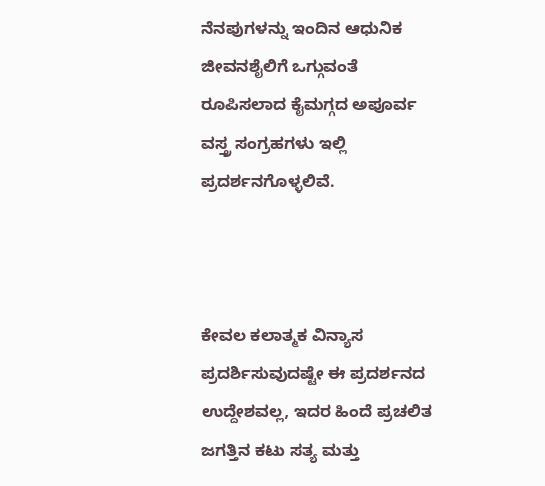ನೆನಪುಗಳನ್ನು ಇಂದಿನ ಆಧುನಿಕ ಜೀವನಶೈಲಿಗೆ ಒಗ್ಗುವಂತೆ ರೂಪಿಸಲಾದ ಕೈಮಗ್ಗದ ಅಪೂರ್ವ ವಸ್ತ್ರ ಸಂಗ್ರಹಗಳು ಇಲ್ಲಿ ಪ್ರದರ್ಶನಗೊಳ್ಳಲಿವೆ.



ಕೇವಲ ಕಲಾತ್ಮಕ ವಿನ್ಯಾಸ ಪ್ರದರ್ಶಿಸುವುದಷ್ಟೇ ಈ ಪ್ರದರ್ಶನದ ಉದ್ದೇಶವಲ್ಲ, ಇದರ ಹಿಂದೆ ಪ್ರಚಲಿತ ಜಗತ್ತಿನ ಕಟು ಸತ್ಯ ಮತ್ತು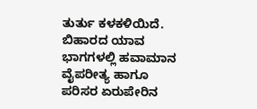ತುರ್ತು ಕಳಕಳಿಯಿದೆ. ಬಿಹಾರದ ಯಾವ ಭಾಗಗಳಲ್ಲಿ ಹವಾಮಾನ ವೈಪರೀತ್ಯ ಹಾಗೂ ಪರಿಸರ ಏರುಪೇರಿನ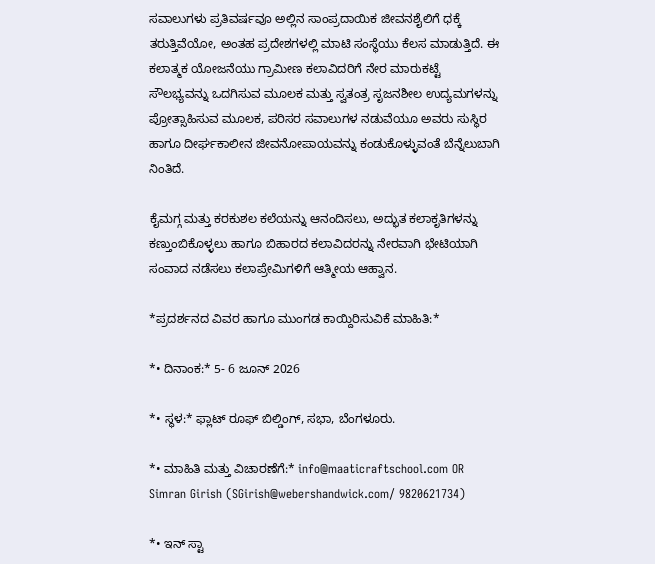ಸವಾಲುಗಳು ಪ್ರತಿವರ್ಷವೂ ಅಲ್ಲಿನ ಸಾಂಪ್ರದಾಯಿಕ ಜೀವನಶೈಲಿಗೆ ಧಕ್ಕೆ ತರುತ್ತಿವೆಯೋ, ಅಂತಹ ಪ್ರದೇಶಗಳಲ್ಲಿ ಮಾಟಿ ಸಂಸ್ಥೆಯು ಕೆಲಸ ಮಾಡುತ್ತಿದೆ. ಈ ಕಲಾತ್ಮಕ ಯೋಜನೆಯು ಗ್ರಾಮೀಣ ಕಲಾವಿದರಿಗೆ ನೇರ ಮಾರುಕಟ್ಟೆ ಸೌಲಭ್ಯವನ್ನು ಒದಗಿಸುವ ಮೂಲಕ ಮತ್ತು ಸ್ವತಂತ್ರ ಸೃಜನಶೀಲ ಉದ್ಯಮಗಳನ್ನು ಪ್ರೋತ್ಸಾಹಿಸುವ ಮೂಲಕ, ಪರಿಸರ ಸವಾಲುಗಳ ನಡುವೆಯೂ ಅವರು ಸುಸ್ಥಿರ ಹಾಗೂ ದೀರ್ಘಕಾಲೀನ ಜೀವನೋಪಾಯವನ್ನು ಕಂಡುಕೊಳ್ಳುವಂತೆ ಬೆನ್ನೆಲುಬಾಗಿ ನಿಂತಿದೆ.

ಕೈಮಗ್ಗ ಮತ್ತು ಕರಕುಶಲ ಕಲೆಯನ್ನು ಆನಂದಿಸಲು, ಅದ್ಭುತ ಕಲಾಕೃತಿಗಳನ್ನು ಕಣ್ತುಂಬಿಕೊಳ್ಳಲು ಹಾಗೂ ಬಿಹಾರದ ಕಲಾವಿದರನ್ನು ನೇರವಾಗಿ ಭೇಟಿಯಾಗಿ ಸಂವಾದ ನಡೆಸಲು ಕಲಾಪ್ರೇಮಿಗಳಿಗೆ ಆತ್ಮೀಯ ಆಹ್ವಾನ.

*ಪ್ರದರ್ಶನದ ವಿವರ ಹಾಗೂ ಮುಂಗಡ ಕಾಯ್ದಿರಿಸುವಿಕೆ ಮಾಹಿತಿ:*

*• ದಿನಾಂಕ:* 5- 6 ಜೂನ್ 2026

*• ಸ್ಥಳ:* ಫ್ಲಾಟ್ ರೂಫ್ ಬಿಲ್ಡಿಂಗ್, ಸಭಾ, ಬೆಂಗಳೂರು.

*• ಮಾಹಿತಿ ಮತ್ತು ವಿಚಾರಣೆಗೆ:* info@maaticraftschool.com OR Simran Girish (SGirish@webershandwick.com/ 9820621734)

*• ಇನ್‌ ಸ್ಟಾ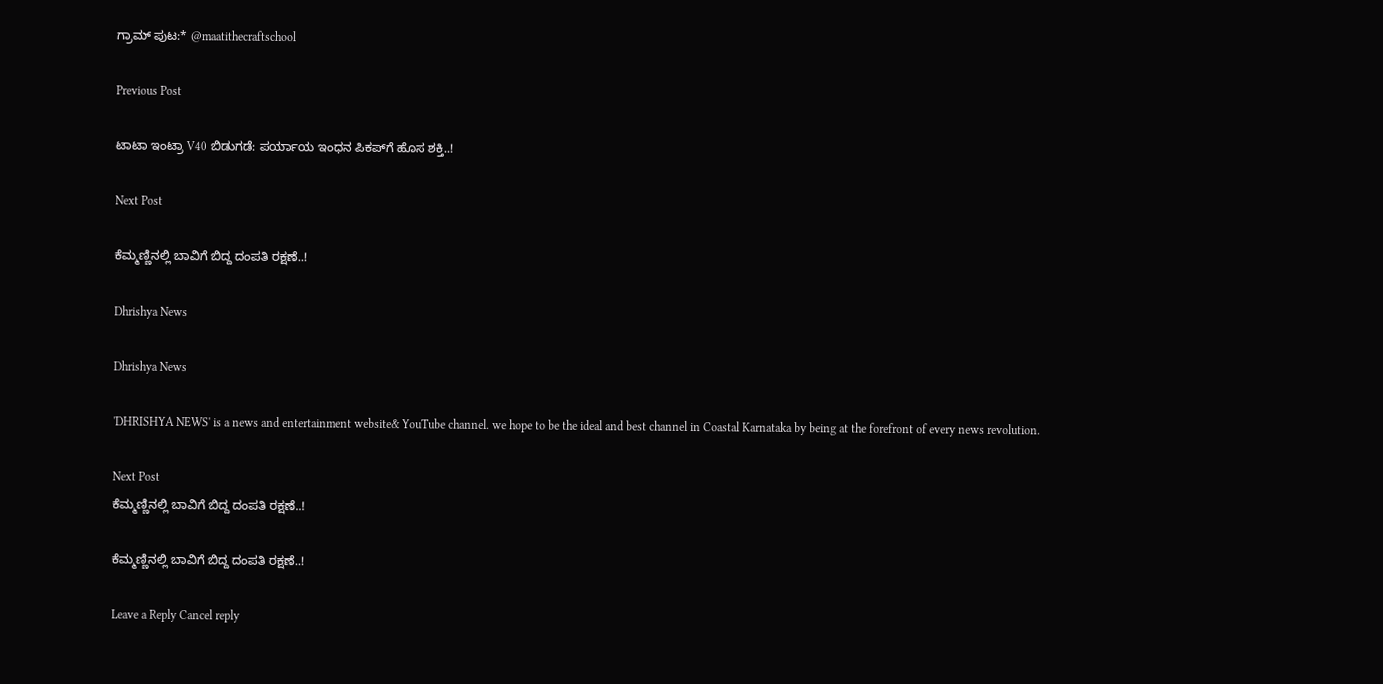ಗ್ರಾಮ್ ಪುಟ:* @maatithecraftschool

Previous Post

ಟಾಟಾ ಇಂಟ್ರಾ V40 ಬಿಡುಗಡೆ: ಪರ್ಯಾಯ ಇಂಧನ ಪಿಕಪ್‌ಗೆ ಹೊಸ ಶಕ್ತಿ..!

Next Post

ಕೆಮ್ಮಣ್ಣಿನಲ್ಲಿ ಬಾವಿಗೆ ಬಿದ್ದ ದಂಪತಿ ರಕ್ಷಣೆ..!

Dhrishya News

Dhrishya News

'DHRISHYA NEWS' is a news and entertainment website& YouTube channel. we hope to be the ideal and best channel in Coastal Karnataka by being at the forefront of every news revolution.

Next Post
ಕೆಮ್ಮಣ್ಣಿನಲ್ಲಿ ಬಾವಿಗೆ ಬಿದ್ದ ದಂಪತಿ ರಕ್ಷಣೆ..!

ಕೆಮ್ಮಣ್ಣಿನಲ್ಲಿ ಬಾವಿಗೆ ಬಿದ್ದ ದಂಪತಿ ರಕ್ಷಣೆ..!

Leave a Reply Cancel reply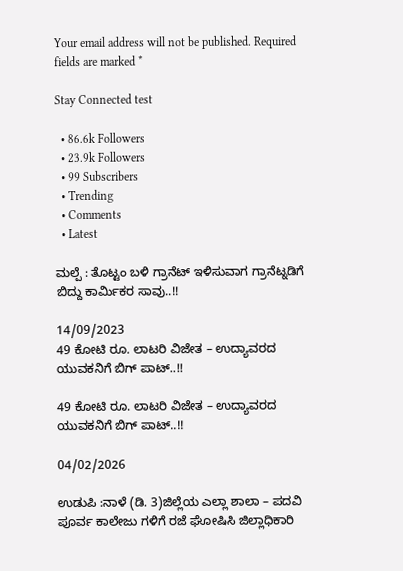Your email address will not be published. Required fields are marked *

Stay Connected test

  • 86.6k Followers
  • 23.9k Followers
  • 99 Subscribers
  • Trending
  • Comments
  • Latest

ಮಲ್ಪೆ : ತೊಟ್ಟಂ ಬಳಿ ಗ್ರಾನೆಟ್ ಇಳಿಸುವಾಗ ಗ್ರಾನೆಟ್ನಡಿಗೆ ಬಿದ್ದು ಕಾರ್ಮಿಕರ ಸಾವು..!!

14/09/2023
49 ಕೋಟಿ ರೂ. ಲಾಟರಿ ವಿಜೇತ – ಉದ್ಯಾವರದ ಯುವಕನಿಗೆ ಬಿಗ್ ಪಾಟ್..!!

49 ಕೋಟಿ ರೂ. ಲಾಟರಿ ವಿಜೇತ – ಉದ್ಯಾವರದ ಯುವಕನಿಗೆ ಬಿಗ್ ಪಾಟ್..!!

04/02/2026

ಉಡುಪಿ :ನಾಳೆ (ಡಿ. 3)ಜಿಲ್ಲೆಯ ಎಲ್ಲಾ ಶಾಲಾ – ಪದವಿ ಪೂರ್ವ ಕಾಲೇಜು ಗಳಿಗೆ ರಜೆ ಘೋಷಿಸಿ ಜಿಲ್ಲಾಧಿಕಾರಿ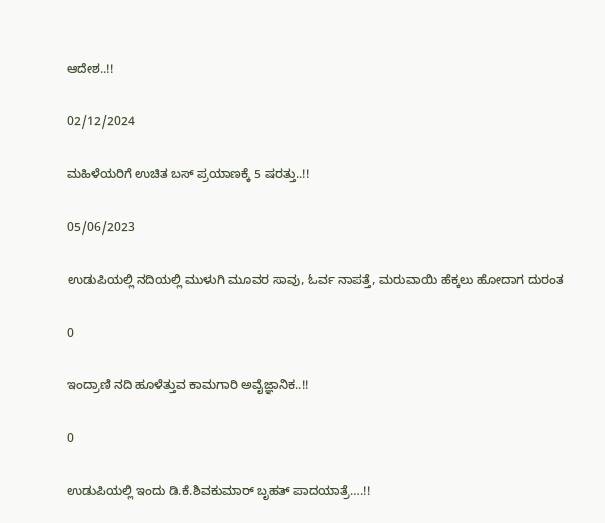ಆದೇಶ..!!

02/12/2024

ಮಹಿಳೆಯರಿಗೆ ಉಚಿತ ಬಸ್ ಪ್ರಯಾಣಕ್ಕೆ 5 ಷರತ್ತು..!!

05/06/2023

ಉಡುಪಿಯಲ್ಲಿ ನದಿಯಲ್ಲಿ ಮುಳುಗಿ ಮೂವರ ಸಾವು, ಓರ್ವ ನಾಪತ್ತೆ, ಮರುವಾಯಿ ಹೆಕ್ಕಲು ಹೋದಾಗ ದುರಂತ

0

ಇಂದ್ರಾಣಿ ನದಿ ಹೂಳೆತ್ತುವ ಕಾಮಗಾರಿ ಅವೈಜ್ಞಾನಿಕ..!!

0

ಉಡುಪಿಯಲ್ಲಿ ಇಂದು ಡಿ.ಕೆ.ಶಿವಕುಮಾರ್‌ ಬೃಹತ್ ಪಾದಯಾತ್ರೆ….!!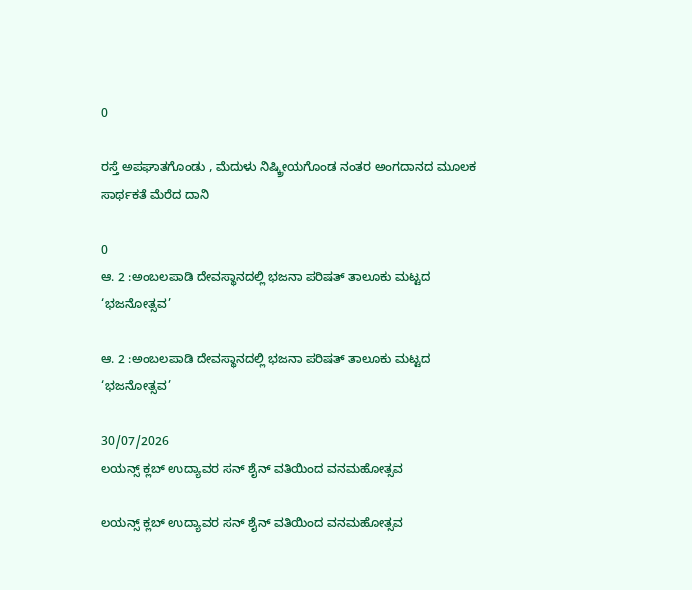0

ರಸ್ತೆ ಅಪಘಾತಗೊಂಡು , ಮೆದುಳು ನಿಷ್ಕ್ರೀಯಗೊಂಡ ನಂತರ ಅಂಗದಾನದ ಮೂಲಕ ಸಾರ್ಥಕತೆ ಮೆರೆದ ದಾನಿ

0
ಆ. 2 :ಅಂಬಲಪಾಡಿ ದೇವಸ್ಥಾನದಲ್ಲಿ ಭಜನಾ ಪರಿಷತ್ ತಾಲೂಕು ಮಟ್ಟದ ‘ಭಜನೋತ್ಸವ’

ಆ. 2 :ಅಂಬಲಪಾಡಿ ದೇವಸ್ಥಾನದಲ್ಲಿ ಭಜನಾ ಪರಿಷತ್ ತಾಲೂಕು ಮಟ್ಟದ ‘ಭಜನೋತ್ಸವ’

30/07/2026
ಲಯನ್ಸ್ ಕ್ಲಬ್ ಉದ್ಯಾವರ ಸನ್ ಶೈನ್ ವತಿಯಿಂದ ವನಮಹೋತ್ಸವ

ಲಯನ್ಸ್ ಕ್ಲಬ್ ಉದ್ಯಾವರ ಸನ್ ಶೈನ್ ವತಿಯಿಂದ ವನಮಹೋತ್ಸವ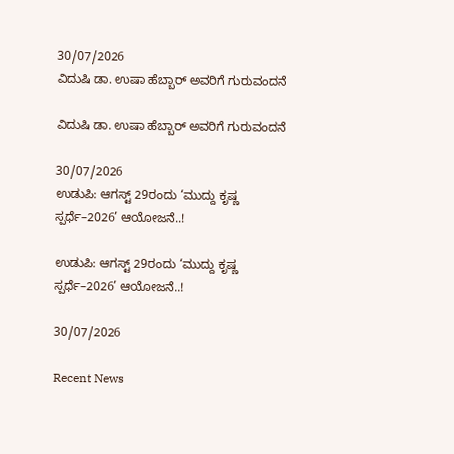30/07/2026
ವಿದುಷಿ ಡಾ. ಉಷಾ ಹೆಬ್ಬಾರ್ ಅವರಿಗೆ ಗುರುವಂದನೆ

ವಿದುಷಿ ಡಾ. ಉಷಾ ಹೆಬ್ಬಾರ್ ಅವರಿಗೆ ಗುರುವಂದನೆ

30/07/2026
ಉಡುಪಿ: ಆಗಸ್ಟ್ 29ರಂದು ‘ಮುದ್ದು ಕೃಷ್ಣ ಸ್ಪರ್ಧೆ–2026’ ಆಯೋಜನೆ..!

ಉಡುಪಿ: ಆಗಸ್ಟ್ 29ರಂದು ‘ಮುದ್ದು ಕೃಷ್ಣ ಸ್ಪರ್ಧೆ–2026’ ಆಯೋಜನೆ..!

30/07/2026

Recent News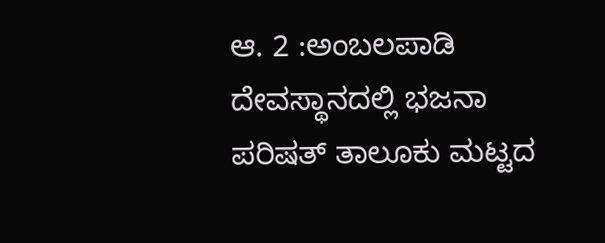ಆ. 2 :ಅಂಬಲಪಾಡಿ ದೇವಸ್ಥಾನದಲ್ಲಿ ಭಜನಾ ಪರಿಷತ್ ತಾಲೂಕು ಮಟ್ಟದ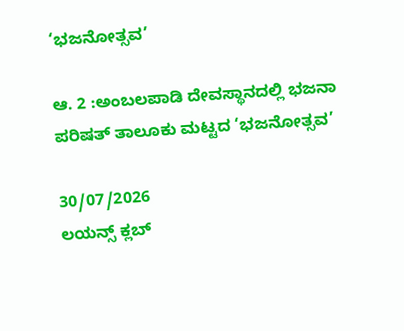‘ಭಜನೋತ್ಸವ’

ಆ. 2 :ಅಂಬಲಪಾಡಿ ದೇವಸ್ಥಾನದಲ್ಲಿ ಭಜನಾ ಪರಿಷತ್ ತಾಲೂಕು ಮಟ್ಟದ ‘ಭಜನೋತ್ಸವ’

30/07/2026
ಲಯನ್ಸ್ ಕ್ಲಬ್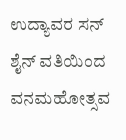ಉದ್ಯಾವರ ಸನ್ ಶೈನ್ ವತಿಯಿಂದ ವನಮಹೋತ್ಸವ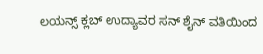ಲಯನ್ಸ್ ಕ್ಲಬ್ ಉದ್ಯಾವರ ಸನ್ ಶೈನ್ ವತಿಯಿಂದ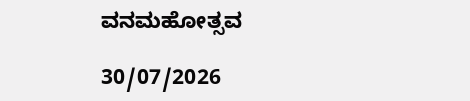ವನಮಹೋತ್ಸವ

30/07/2026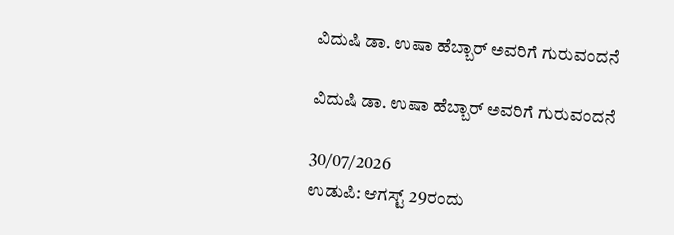ವಿದುಷಿ ಡಾ. ಉಷಾ ಹೆಬ್ಬಾರ್ ಅವರಿಗೆ ಗುರುವಂದನೆ

ವಿದುಷಿ ಡಾ. ಉಷಾ ಹೆಬ್ಬಾರ್ ಅವರಿಗೆ ಗುರುವಂದನೆ

30/07/2026
ಉಡುಪಿ: ಆಗಸ್ಟ್ 29ರಂದು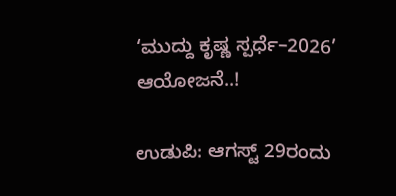‘ಮುದ್ದು ಕೃಷ್ಣ ಸ್ಪರ್ಧೆ–2026’ ಆಯೋಜನೆ..!

ಉಡುಪಿ: ಆಗಸ್ಟ್ 29ರಂದು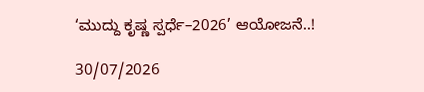‘ಮುದ್ದು ಕೃಷ್ಣ ಸ್ಪರ್ಧೆ–2026’ ಆಯೋಜನೆ..!

30/07/2026